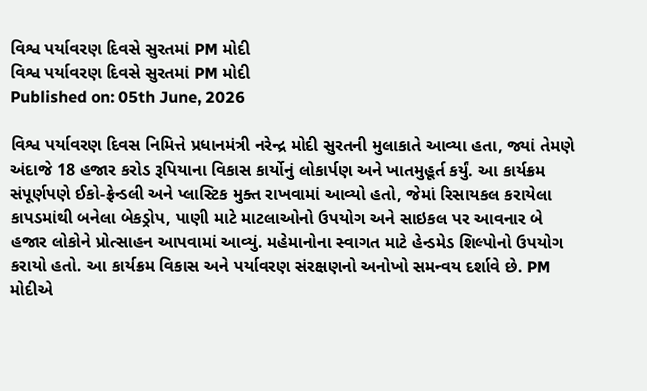વિશ્વ પર્યાવરણ દિવસે સુરતમાં PM મોદી
વિશ્વ પર્યાવરણ દિવસે સુરતમાં PM મોદી
Published on: 05th June, 2026

વિશ્વ પર્યાવરણ દિવસ નિમિત્તે પ્રધાનમંત્રી નરેન્દ્ર મોદી સુરતની મુલાકાતે આવ્યા હતા, જ્યાં તેમણે અંદાજે 18 હજાર કરોડ રૂપિયાના વિકાસ કાર્યોનું લોકાર્પણ અને ખાતમુહૂર્ત કર્યું. આ કાર્યક્રમ સંપૂર્ણપણે ઈકો-ફ્રેન્ડલી અને પ્લાસ્ટિક મુક્ત રાખવામાં આવ્યો હતો, જેમાં રિસાયકલ કરાયેલા કાપડમાંથી બનેલા બેકડ્રોપ, પાણી માટે માટલાઓનો ઉપયોગ અને સાઇકલ પર આવનાર બે હજાર લોકોને પ્રોત્સાહન આપવામાં આવ્યું. મહેમાનોના સ્વાગત માટે હેન્ડમેડ શિલ્પોનો ઉપયોગ કરાયો હતો. આ કાર્યક્રમ વિકાસ અને પર્યાવરણ સંરક્ષણનો અનોખો સમન્વય દર્શાવે છે. PM મોદીએ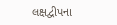લક્ષદ્વીપના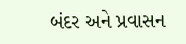બંદર અને પ્રવાસન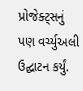પ્રોજેક્ટ્સનું પણ વર્ચ્યુઅલી ઉદ્ઘાટન કર્યું.